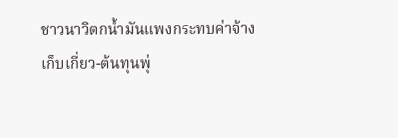ชาวนาวิตกน้ำมันแพงกระทบค่าจ้างเก็บเกี่ยว-ต้นทุนพุ่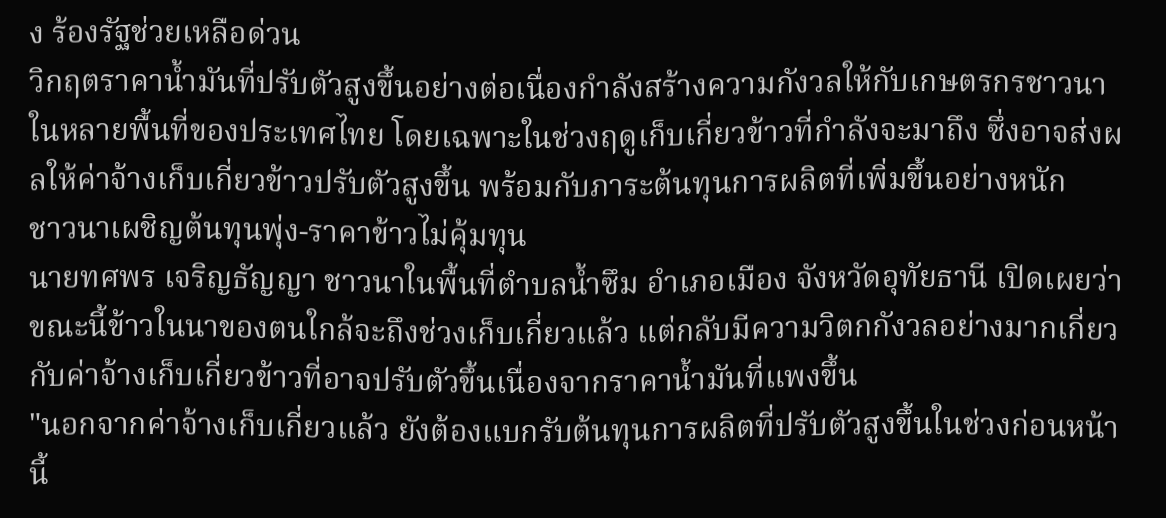ง ร้องรัฐช่วยเหลือด่วน
วิกฤตราคาน้ำมันที่ปรับตัวสูงขึ้นอย่างต่อเนื่องกำลังสร้างความกังวลให้กับเกษตรกรชาวนาในหลายพื้นที่ของประเทศไทย โดยเฉพาะในช่วงฤดูเก็บเกี่ยวข้าวที่กำลังจะมาถึง ซึ่งอาจส่งผลให้ค่าจ้างเก็บเกี่ยวข้าวปรับตัวสูงขึ้น พร้อมกับภาระต้นทุนการผลิตที่เพิ่มขึ้นอย่างหนัก
ชาวนาเผชิญต้นทุนพุ่ง-ราคาข้าวไม่คุ้มทุน
นายทศพร เจริญธัญญา ชาวนาในพื้นที่ตำบลน้ำซึม อำเภอเมือง จังหวัดอุทัยธานี เปิดเผยว่า ขณะนี้ข้าวในนาของตนใกล้จะถึงช่วงเก็บเกี่ยวแล้ว แต่กลับมีความวิตกกังวลอย่างมากเกี่ยวกับค่าจ้างเก็บเกี่ยวข้าวที่อาจปรับตัวขึ้นเนื่องจากราคาน้ำมันที่แพงขึ้น
"นอกจากค่าจ้างเก็บเกี่ยวแล้ว ยังต้องแบกรับต้นทุนการผลิตที่ปรับตัวสูงขึ้นในช่วงก่อนหน้านี้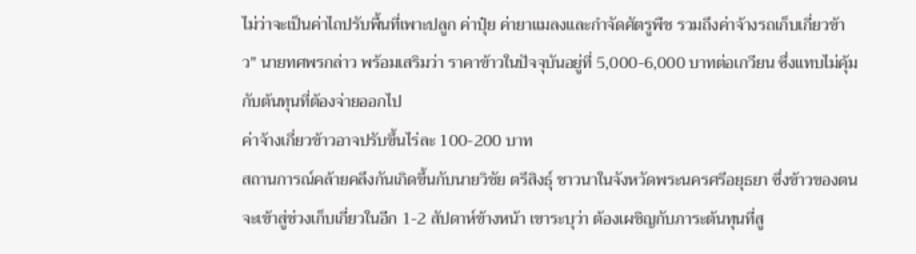ไม่ว่าจะเป็นค่าไถปรับพื้นที่เพาะปลูก ค่าปุ๋ย ค่ายาแมลงและกำจัดศัตรูพืช รวมถึงค่าจ้างรถเก็บเกี่ยวข้าว" นายทศพรกล่าว พร้อมเสริมว่า ราคาข้าวในปัจจุบันอยู่ที่ 5,000-6,000 บาทต่อเกวียน ซึ่งแทบไม่คุ้มกับต้นทุนที่ต้องจ่ายออกไป
ค่าจ้างเกี่ยวข้าวอาจปรับขึ้นไร่ละ 100-200 บาท
สถานการณ์คล้ายคลึงกันเกิดขึ้นกับนายวิชัย ตรีสิงธุ์ ชาวนาในจังหวัดพระนครศรีอยุธยา ซึ่งข้าวของตนจะเข้าสู่ช่วงเก็บเกี่ยวในอีก 1-2 สัปดาห์ข้างหน้า เขาระบุว่า ต้องเผชิญกับภาระต้นทุนที่สู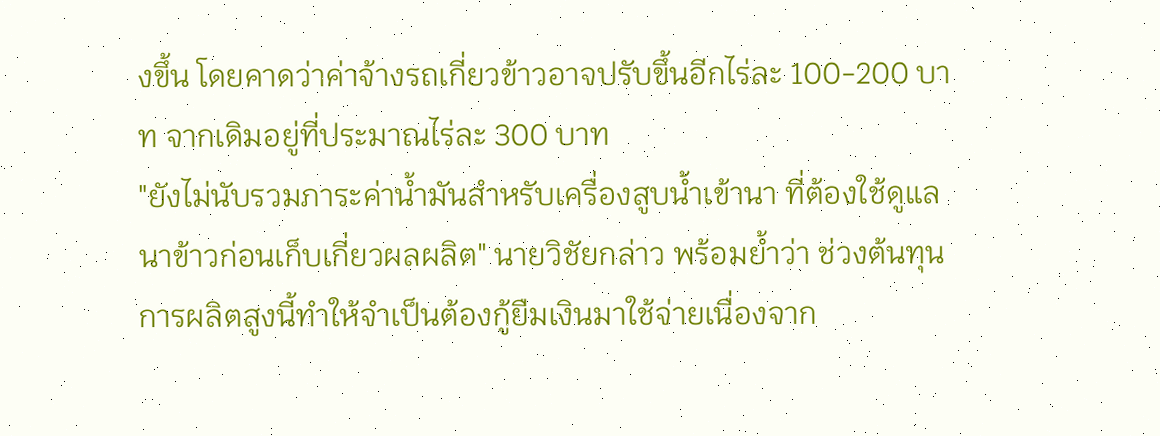งขึ้น โดยคาดว่าค่าจ้างรถเกี่ยวข้าวอาจปรับขึ้นอีกไร่ละ 100-200 บาท จากเดิมอยู่ที่ประมาณไร่ละ 300 บาท
"ยังไม่นับรวมภาระค่าน้ำมันสำหรับเครื่องสูบน้ำเข้านา ที่ต้องใช้ดูแลนาข้าวก่อนเก็บเกี่ยวผลผลิต" นายวิชัยกล่าว พร้อมย้ำว่า ช่วงต้นทุนการผลิตสูงนี้ทำให้จำเป็นต้องกู้ยืมเงินมาใช้จ่ายเนื่องจาก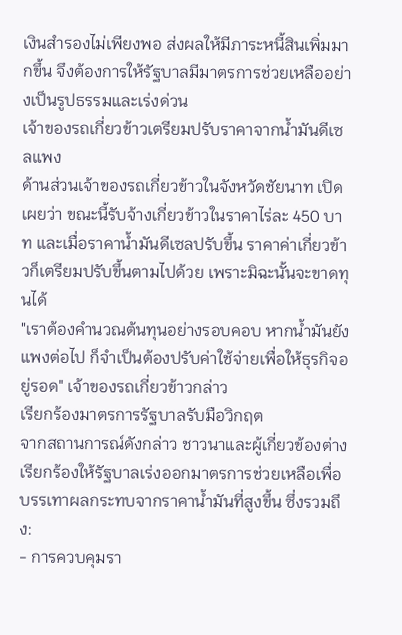เงินสำรองไม่เพียงพอ ส่งผลให้มีภาระหนี้สินเพิ่มมากขึ้น จึงต้องการให้รัฐบาลมีมาตรการช่วยเหลืออย่างเป็นรูปธรรมและเร่งด่วน
เจ้าของรถเกี่ยวข้าวเตรียมปรับราคาจากน้ำมันดีเซลแพง
ด้านส่วนเจ้าของรถเกี่ยวข้าวในจังหวัดชัยนาท เปิดเผยว่า ขณะนี้รับจ้างเกี่ยวข้าวในราคาไร่ละ 450 บาท และเมื่อราคาน้ำมันดีเซลปรับขึ้น ราคาค่าเกี่ยวข้าวก็เตรียมปรับขึ้นตามไปด้วย เพราะมิฉะนั้นจะขาดทุนได้
"เราต้องคำนวณต้นทุนอย่างรอบคอบ หากน้ำมันยังแพงต่อไป ก็จำเป็นต้องปรับค่าใช้จ่ายเพื่อให้ธุรกิจอยู่รอด" เจ้าของรถเกี่ยวข้าวกล่าว
เรียกร้องมาตรการรัฐบาลรับมือวิกฤต
จากสถานการณ์ดังกล่าว ชาวนาและผู้เกี่ยวข้องต่างเรียกร้องให้รัฐบาลเร่งออกมาตรการช่วยเหลือเพื่อบรรเทาผลกระทบจากราคาน้ำมันที่สูงขึ้น ซึ่งรวมถึง:
- การควบคุมรา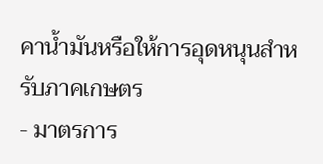คาน้ำมันหรือให้การอุดหนุนสำหรับภาคเกษตร
- มาตรการ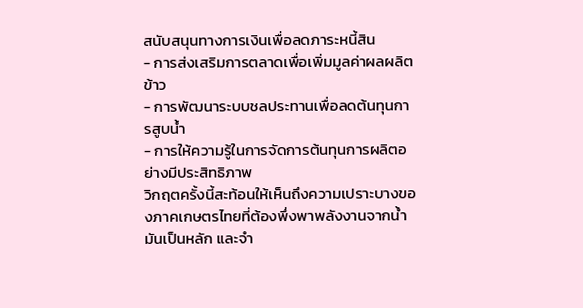สนับสนุนทางการเงินเพื่อลดภาระหนี้สิน
- การส่งเสริมการตลาดเพื่อเพิ่มมูลค่าผลผลิตข้าว
- การพัฒนาระบบชลประทานเพื่อลดต้นทุนการสูบน้ำ
- การให้ความรู้ในการจัดการต้นทุนการผลิตอย่างมีประสิทธิภาพ
วิกฤตครั้งนี้สะท้อนให้เห็นถึงความเปราะบางของภาคเกษตรไทยที่ต้องพึ่งพาพลังงานจากน้ำมันเป็นหลัก และจำ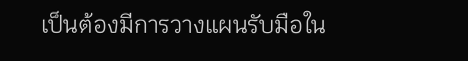เป็นต้องมีการวางแผนรับมือใน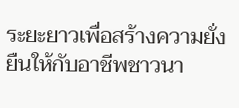ระยะยาวเพื่อสร้างความยั่งยืนให้กับอาชีพชาวนา